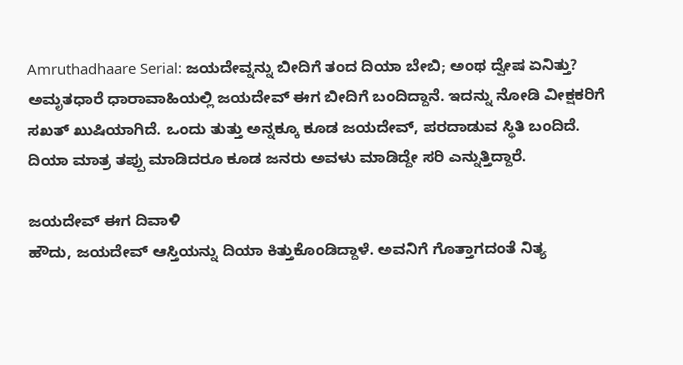Amruthadhaare Serial: ಜಯದೇವ್ನನ್ನು ಬೀದಿಗೆ ತಂದ ದಿಯಾ ಬೇಬಿ; ಅಂಥ ದ್ವೇಷ ಏನಿತ್ತು?
ಅಮೃತಧಾರೆ ಧಾರಾವಾಹಿಯಲ್ಲಿ ಜಯದೇವ್ ಈಗ ಬೀದಿಗೆ ಬಂದಿದ್ದಾನೆ. ಇದನ್ನು ನೋಡಿ ವೀಕ್ಷಕರಿಗೆ ಸಖತ್ ಖುಷಿಯಾಗಿದೆ. ಒಂದು ತುತ್ತು ಅನ್ನಕ್ಕೂ ಕೂಡ ಜಯದೇವ್, ಪರದಾಡುವ ಸ್ಥಿತಿ ಬಂದಿದೆ. ದಿಯಾ ಮಾತ್ರ ತಪ್ಪು ಮಾಡಿದರೂ ಕೂಡ ಜನರು ಅವಳು ಮಾಡಿದ್ದೇ ಸರಿ ಎನ್ನುತ್ತಿದ್ದಾರೆ.

ಜಯದೇವ್ ಈಗ ದಿವಾಳಿ
ಹೌದು, ಜಯದೇವ್ ಆಸ್ತಿಯನ್ನು ದಿಯಾ ಕಿತ್ತುಕೊಂಡಿದ್ದಾಳೆ. ಅವನಿಗೆ ಗೊತ್ತಾಗದಂತೆ ನಿತ್ಯ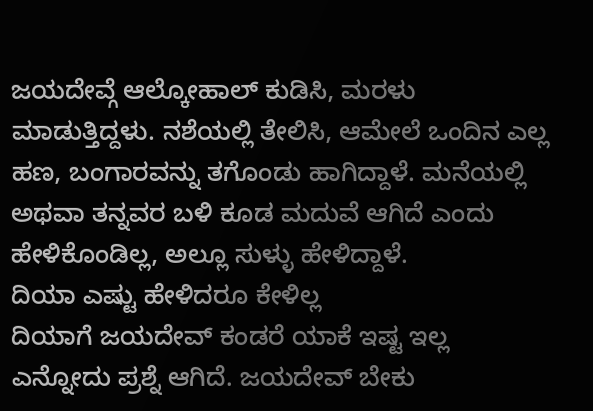ಜಯದೇವ್ಗೆ ಆಲ್ಕೋಹಾಲ್ ಕುಡಿಸಿ, ಮರಳು ಮಾಡುತ್ತಿದ್ದಳು. ನಶೆಯಲ್ಲಿ ತೇಲಿಸಿ, ಆಮೇಲೆ ಒಂದಿನ ಎಲ್ಲ ಹಣ, ಬಂಗಾರವನ್ನು ತಗೊಂಡು ಹಾಗಿದ್ದಾಳೆ. ಮನೆಯಲ್ಲಿ ಅಥವಾ ತನ್ನವರ ಬಳಿ ಕೂಡ ಮದುವೆ ಆಗಿದೆ ಎಂದು ಹೇಳಿಕೊಂಡಿಲ್ಲ, ಅಲ್ಲೂ ಸುಳ್ಳು ಹೇಳಿದ್ದಾಳೆ.
ದಿಯಾ ಎಷ್ಟು ಹೇಳಿದರೂ ಕೇಳಿಲ್ಲ
ದಿಯಾಗೆ ಜಯದೇವ್ ಕಂಡರೆ ಯಾಕೆ ಇಷ್ಟ ಇಲ್ಲ ಎನ್ನೋದು ಪ್ರಶ್ನೆ ಆಗಿದೆ. ಜಯದೇವ್ ಬೇಕು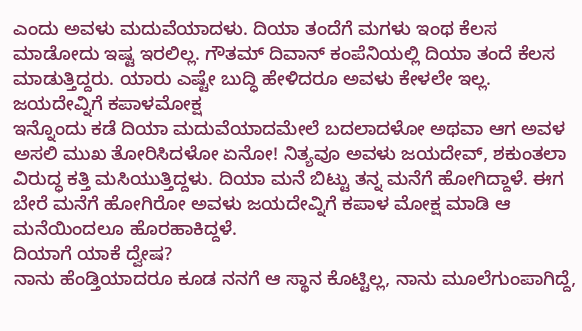ಎಂದು ಅವಳು ಮದುವೆಯಾದಳು. ದಿಯಾ ತಂದೆಗೆ ಮಗಳು ಇಂಥ ಕೆಲಸ ಮಾಡೋದು ಇಷ್ಟ ಇರಲಿಲ್ಲ. ಗೌತಮ್ ದಿವಾನ್ ಕಂಪೆನಿಯಲ್ಲಿ ದಿಯಾ ತಂದೆ ಕೆಲಸ ಮಾಡುತ್ತಿದ್ದರು. ಯಾರು ಎಷ್ಟೇ ಬುದ್ಧಿ ಹೇಳಿದರೂ ಅವಳು ಕೇಳಲೇ ಇಲ್ಲ.
ಜಯದೇವ್ನಿಗೆ ಕಪಾಳಮೋಕ್ಷ
ಇನ್ನೊಂದು ಕಡೆ ದಿಯಾ ಮದುವೆಯಾದಮೇಲೆ ಬದಲಾದಳೋ ಅಥವಾ ಆಗ ಅವಳ ಅಸಲಿ ಮುಖ ತೋರಿಸಿದಳೋ ಏನೋ! ನಿತ್ಯವೂ ಅವಳು ಜಯದೇವ್, ಶಕುಂತಲಾ ವಿರುದ್ಧ ಕತ್ತಿ ಮಸಿಯುತ್ತಿದ್ದಳು. ದಿಯಾ ಮನೆ ಬಿಟ್ಟು ತನ್ನ ಮನೆಗೆ ಹೋಗಿದ್ದಾಳೆ. ಈಗ ಬೇರೆ ಮನೆಗೆ ಹೋಗಿರೋ ಅವಳು ಜಯದೇವ್ನಿಗೆ ಕಪಾಳ ಮೋಕ್ಷ ಮಾಡಿ ಆ ಮನೆಯಿಂದಲೂ ಹೊರಹಾಕಿದ್ದಳೆ.
ದಿಯಾಗೆ ಯಾಕೆ ದ್ವೇಷ?
ನಾನು ಹೆಂಡ್ತಿಯಾದರೂ ಕೂಡ ನನಗೆ ಆ ಸ್ಥಾನ ಕೊಟ್ಟಿಲ್ಲ, ನಾನು ಮೂಲೆಗುಂಪಾಗಿದ್ದೆ,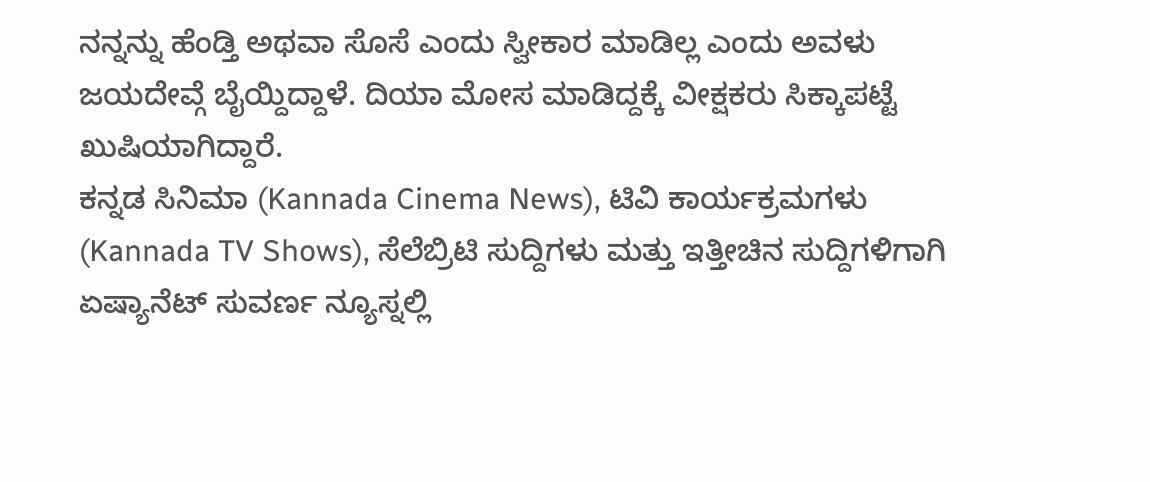ನನ್ನನ್ನು ಹೆಂಡ್ತಿ ಅಥವಾ ಸೊಸೆ ಎಂದು ಸ್ವೀಕಾರ ಮಾಡಿಲ್ಲ ಎಂದು ಅವಳು ಜಯದೇವ್ಗೆ ಬೈಯ್ದಿದ್ದಾಳೆ. ದಿಯಾ ಮೋಸ ಮಾಡಿದ್ದಕ್ಕೆ ವೀಕ್ಷಕರು ಸಿಕ್ಕಾಪಟ್ಟೆ ಖುಷಿಯಾಗಿದ್ದಾರೆ.
ಕನ್ನಡ ಸಿನಿಮಾ (Kannada Cinema News), ಟಿವಿ ಕಾರ್ಯಕ್ರಮಗಳು (Kannada TV Shows), ಸೆಲೆಬ್ರಿಟಿ ಸುದ್ದಿಗಳು ಮತ್ತು ಇತ್ತೀಚಿನ ಸುದ್ದಿಗಳಿಗಾಗಿ ಏಷ್ಯಾನೆಟ್ ಸುವರ್ಣ ನ್ಯೂಸ್ನಲ್ಲಿ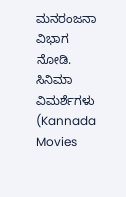ಮನರಂಜನಾ ವಿಭಾಗ ನೋಡಿ. ಸಿನಿಮಾ ವಿಮರ್ಶೆಗಳು (Kannada Movies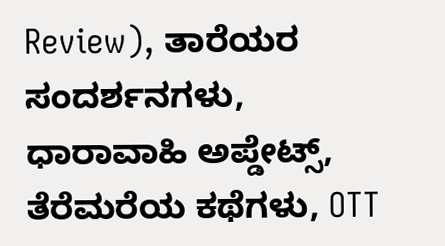Review), ತಾರೆಯರ ಸಂದರ್ಶನಗಳು, ಧಾರಾವಾಹಿ ಅಪ್ಡೇಟ್ಸ್, ತೆರೆಮರೆಯ ಕಥೆಗಳು, OTT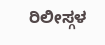ರಿಲೀಸ್ಗಳ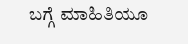ಬಗ್ಗೆ ಮಾಹಿತಿಯೂ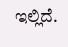ಇಲ್ಲಿದೆ.